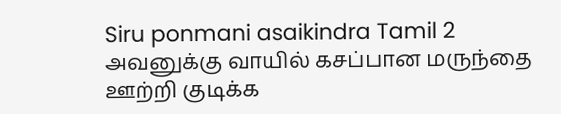Siru ponmani asaikindra Tamil 2
அவனுக்கு வாயில் கசப்பான மருந்தை ஊற்றி குடிக்க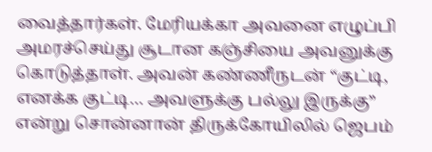வைத்தார்கள். மேரியக்கா அவனை எழுப்பி அமரச்செய்து சூடான கஞ்சியை அவனுக்கு கொடுத்தாள். அவன் கண்ணீருடன் “குட்டி, எனக்க குட்டி… அவளுக்கு பல்லு இருக்கு” என்று சொன்னான் திருக்கோயிலில் ஜெபம்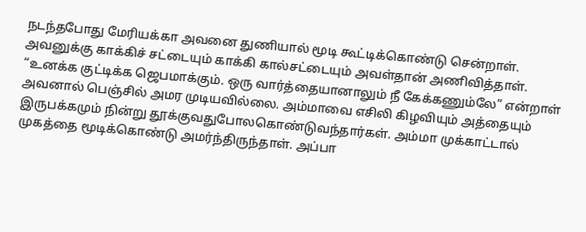நடந்தபோது மேரியக்கா அவனை துணியால் மூடி கூட்டிக்கொண்டு சென்றாள். அவனுக்கு காக்கிச் சட்டையும் காக்கி கால்சட்டையும் அவள்தான் அணிவித்தாள். “உனக்க குட்டிக்க ஜெபமாக்கும். ஒரு வார்த்தையானாலும் நீ கேக்கணும்லே” என்றாள் அவனால் பெஞ்சில் அமர முடியவில்லை. அம்மாவை எசிலி கிழவியும் அத்தையும் இருபக்கமும் நின்று தூக்குவதுபோலகொண்டுவந்தார்கள். அம்மா முக்காட்டால் முகத்தை மூடிக்கொண்டு அமர்ந்திருந்தாள். அப்பா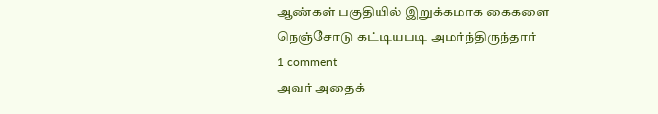ஆண்கள் பகுதியில் இறுக்கமாக கைகளை நெஞ்சோடு கட்டியபடி அமர்ந்திருந்தார்
1 comment
அவர் அதைக்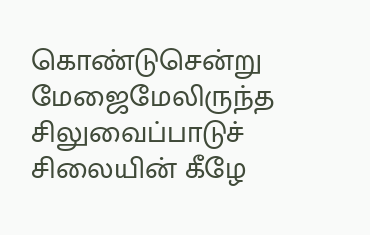கொண்டுசென்று மேஜைமேலிருந்த சிலுவைப்பாடுச் சிலையின் கீழே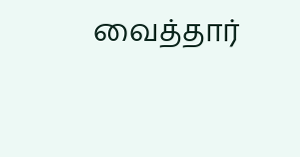வைத்தார்